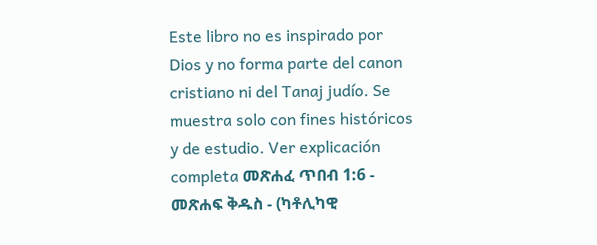Este libro no es inspirado por Dios y no forma parte del canon cristiano ni del Tanaj judío. Se muestra solo con fines históricos y de estudio. Ver explicación completa መጽሐፈ ጥበብ 1:6 - መጽሐፍ ቅዱስ - (ካቶሊካዊ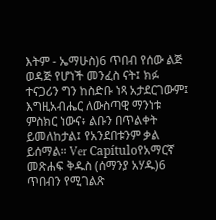እትም - ኤማሁስ)6 ጥበብ የሰው ልጅ ወዳጅ የሆነች መንፈስ ናት፤ ክፉ ተናጋሪን ግን ከስድቡ ነጻ አታደርገውም፤ እግዚአብሔር ለውስጣዊ ማንነቱ ምስክር ነውና፥ ልቡን በጥልቀት ይመለከታል፤ የአንደበቱንም ቃል ይሰማል። Ver Capítuloየአማርኛ መጽሐፍ ቅዱስ (ሰማንያ አሃዱ)6 ጥበብን የሚገልጽ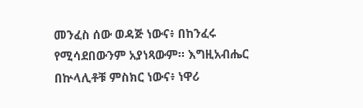መንፈስ ሰው ወዳጅ ነውና፥ በከንፈሩ የሚሳደበውንም አያነጻውም። እግዚአብሔር በኵላሊቶቹ ምስክር ነውና፥ ነዋሪ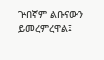ጕበኛም ልቡናውን ይመረምረዋል፤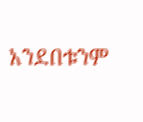አንደበቱንም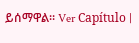ይሰማዋል። Ver Capítulo |